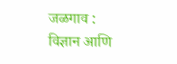जळगाव : विज्ञान आणि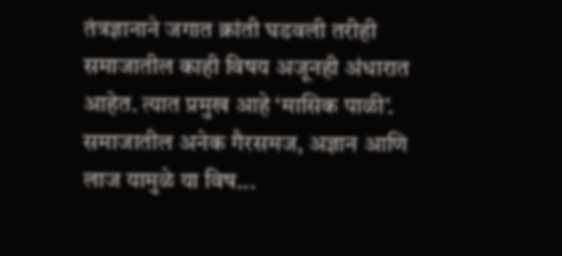तंत्रज्ञानाने जगात क्रांती घडवली तरीही समाजातील काही विषय अजूनही अंधारात आहेत. त्यात प्रमुख आहे ‘मासिक पाळी’. समाजातील अनेक गैरसमज, अज्ञान आणि लाज यामुळे या विष...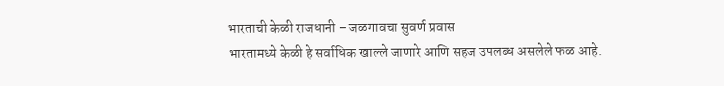भारताची केळी राजधानी – जळगावचा सुवर्ण प्रवास
भारतामध्ये केळी हे सर्वाधिक खाल्ले जाणारे आणि सहज उपलब्ध असलेले फळ आहे.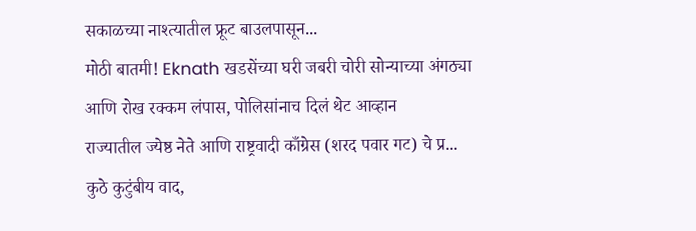सकाळच्या नाश्त्यातील फ्रूट बाउलपासून...
मोठी बातमी! Eknath खडसेंच्या घरी जबरी चोरी सोन्याच्या अंगठ्या आणि रोख रक्कम लंपास, पोलिसांनाच दिलं थेट आव्हान
राज्यातील ज्येष्ठ नेते आणि राष्ट्रवादी काँग्रेस (शरद पवार गट) चे प्र...
कुठे कुटुंबीय वाद,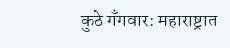कुठे गँगवार: महाराष्ट्रात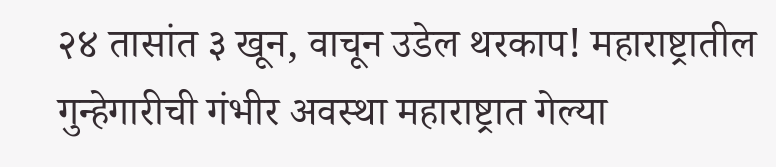२४ तासांत ३ खून, वाचून उडेल थरकाप! महाराष्ट्रातील गुन्हेगारीची गंभीर अवस्था महाराष्ट्रात गेल्या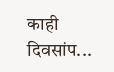काही दिवसांप...